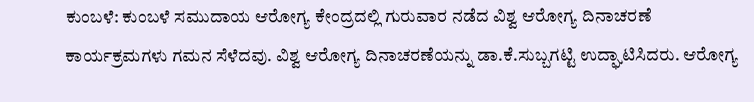ಕುಂಬಳೆ: ಕುಂಬಳೆ ಸಮುದಾಯ ಆರೋಗ್ಯ ಕೇಂದ್ರದಲ್ಲಿ ಗುರುವಾರ ನಡೆದ ವಿಶ್ವ ಆರೋಗ್ಯ ದಿನಾಚರಣೆ ಕಾರ್ಯಕ್ರಮಗಳು ಗಮನ ಸೆಳೆದವು. ವಿಶ್ವ ಆರೋಗ್ಯ ದಿನಾಚರಣೆಯನ್ನು ಡಾ.ಕೆ.ಸುಬ್ಬಗಟ್ಟಿ ಉದ್ಘಾಟಿಸಿದರು. ಆರೋಗ್ಯ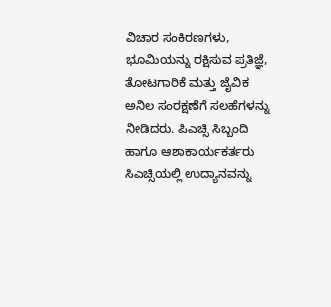ವಿಚಾರ ಸಂಕಿರಣಗಳು, ಭೂಮಿಯನ್ನು ರಕ್ಷಿಸುವ ಪ್ರತಿಜ್ಞೆ, ತೋಟಗಾರಿಕೆ ಮತ್ತು ಜೈವಿಕ ಅನಿಲ ಸಂರಕ್ಷಣೆಗೆ ಸಲಹೆಗಳನ್ನು ನೀಡಿದರು. ಪಿಎಚ್ಸಿ ಸಿಬ್ಬಂದಿ ಹಾಗೂ ಆಶಾಕಾರ್ಯಕರ್ತರು ಸಿಎಚ್ಸಿಯಲ್ಲಿ ಉದ್ಯಾನವನ್ನು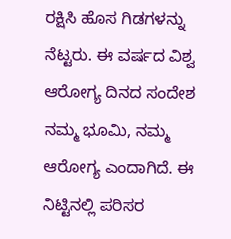ರಕ್ಷಿಸಿ ಹೊಸ ಗಿಡಗಳನ್ನು ನೆಟ್ಟರು. ಈ ವರ್ಷದ ವಿಶ್ವ ಆರೋಗ್ಯ ದಿನದ ಸಂದೇಶ ನಮ್ಮ ಭೂಮಿ, ನಮ್ಮ ಆರೋಗ್ಯ ಎಂದಾಗಿದೆ. ಈ ನಿಟ್ಟಿನಲ್ಲಿ ಪರಿಸರ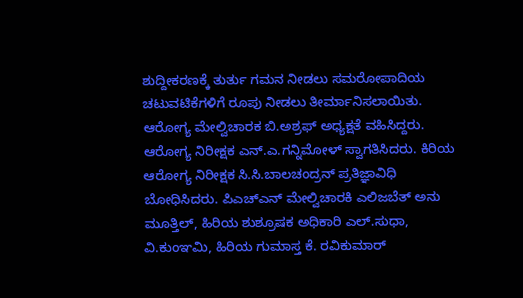ಶುದ್ದೀಕರಣಕ್ಕೆ ತುರ್ತು ಗಮನ ನೀಡಲು ಸಮರೋಪಾದಿಯ ಚಟುವಟಿಕೆಗಳಿಗೆ ರೂಪು ನೀಡಲು ತೀರ್ಮಾನಿಸಲಾಯಿತು.
ಆರೋಗ್ಯ ಮೇಲ್ವಿಚಾರಕ ಬಿ.ಅಶ್ರಫ್ ಅಧ್ಯಕ್ಷತೆ ವಹಿಸಿದ್ದರು. ಆರೋಗ್ಯ ನಿರೀಕ್ಷಕ ಎನ್.ಎ.ಗನ್ನಿಮೋಳ್ ಸ್ವಾಗತಿಸಿದರು. ಕಿರಿಯ ಆರೋಗ್ಯ ನಿರೀಕ್ಷಕ ಸಿ.ಸಿ.ಬಾಲಚಂದ್ರನ್ ಪ್ರತಿಜ್ಞಾವಿಧಿ ಬೋಧಿಸಿದರು. ಪಿಎಚ್ಎನ್ ಮೇಲ್ವಿಚಾರಕಿ ಎಲಿಜಬೆತ್ ಅನು ಮೂತ್ತಿಲ್, ಹಿರಿಯ ಶುಶ್ರೂಷಕ ಅಧಿಕಾರಿ ಎಲ್.ಸುಧಾ, ವಿ.ಕುಂಞಮಿ, ಹಿರಿಯ ಗುಮಾಸ್ತ ಕೆ. ರವಿಕುಮಾರ್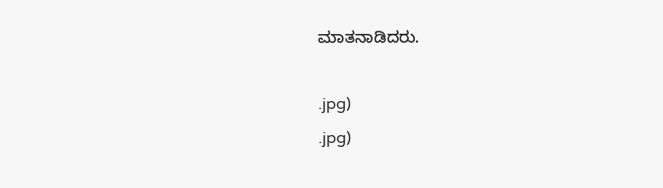ಮಾತನಾಡಿದರು.

.jpg)
.jpg)